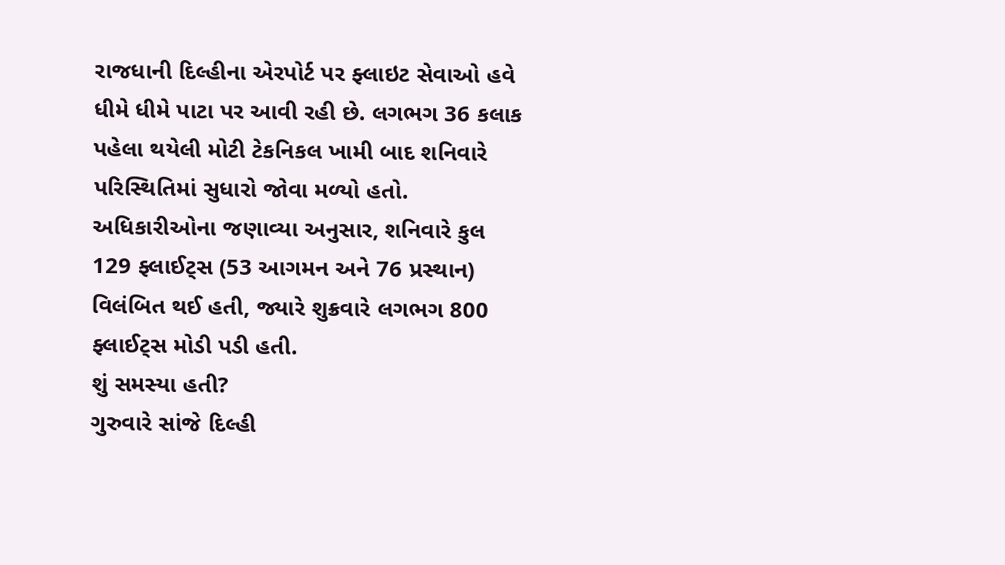રાજધાની દિલ્હીના એરપોર્ટ પર ફ્લાઇટ સેવાઓ હવે ધીમે ધીમે પાટા પર આવી રહી છે. લગભગ 36 કલાક પહેલા થયેલી મોટી ટેકનિકલ ખામી બાદ શનિવારે પરિસ્થિતિમાં સુધારો જોવા મળ્યો હતો. અધિકારીઓના જણાવ્યા અનુસાર, શનિવારે કુલ 129 ફ્લાઈટ્સ (53 આગમન અને 76 પ્રસ્થાન) વિલંબિત થઈ હતી, જ્યારે શુક્રવારે લગભગ 800 ફ્લાઈટ્સ મોડી પડી હતી.
શું સમસ્યા હતી?
ગુરુવારે સાંજે દિલ્હી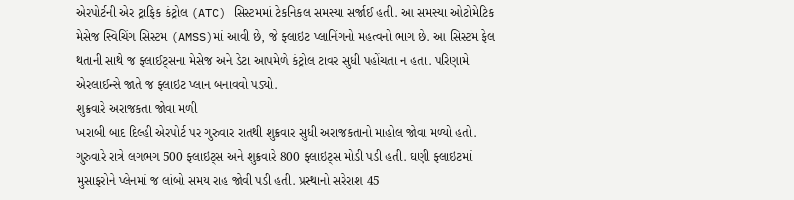એરપોર્ટની એર ટ્રાફિક કંટ્રોલ (ATC) સિસ્ટમમાં ટેકનિકલ સમસ્યા સર્જાઈ હતી. આ સમસ્યા ઓટોમેટિક મેસેજ સ્વિચિંગ સિસ્ટમ (AMSS)માં આવી છે, જે ફ્લાઇટ પ્લાનિંગનો મહત્વનો ભાગ છે. આ સિસ્ટમ ફેલ થતાની સાથે જ ફ્લાઈટ્સના મેસેજ અને ડેટા આપમેળે કંટ્રોલ ટાવર સુધી પહોંચતા ન હતા. પરિણામે એરલાઈન્સે જાતે જ ફ્લાઇટ પ્લાન બનાવવો પડ્યો.
શુક્રવારે અરાજકતા જોવા મળી
ખરાબી બાદ દિલ્હી એરપોર્ટ પર ગુરુવાર રાતથી શુક્રવાર સુધી અરાજકતાનો માહોલ જોવા મળ્યો હતો. ગુરુવારે રાત્રે લગભગ 500 ફ્લાઇટ્સ અને શુક્રવારે 800 ફ્લાઇટ્સ મોડી પડી હતી. ઘણી ફ્લાઇટમાં મુસાફરોને પ્લેનમાં જ લાંબો સમય રાહ જોવી પડી હતી. પ્રસ્થાનો સરેરાશ 45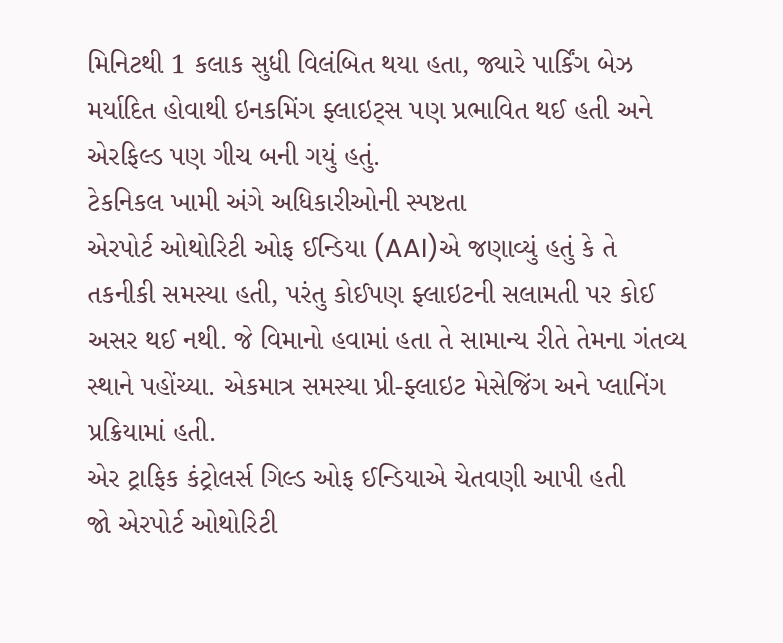મિનિટથી 1 કલાક સુધી વિલંબિત થયા હતા, જ્યારે પાર્કિંગ બેઝ મર્યાદિત હોવાથી ઇનકમિંગ ફ્લાઇટ્સ પણ પ્રભાવિત થઈ હતી અને એરફિલ્ડ પણ ગીચ બની ગયું હતું.
ટેકનિકલ ખામી અંગે અધિકારીઓની સ્પષ્ટતા
એરપોર્ટ ઓથોરિટી ઓફ ઈન્ડિયા (AAI)એ જણાવ્યું હતું કે તે તકનીકી સમસ્યા હતી, પરંતુ કોઈપણ ફ્લાઇટની સલામતી પર કોઈ અસર થઈ નથી. જે વિમાનો હવામાં હતા તે સામાન્ય રીતે તેમના ગંતવ્ય સ્થાને પહોંચ્યા. એકમાત્ર સમસ્યા પ્રી-ફ્લાઇટ મેસેજિંગ અને પ્લાનિંગ પ્રક્રિયામાં હતી.
એર ટ્રાફિક કંટ્રોલર્સ ગિલ્ડ ઓફ ઈન્ડિયાએ ચેતવણી આપી હતી
જો એરપોર્ટ ઓથોરિટી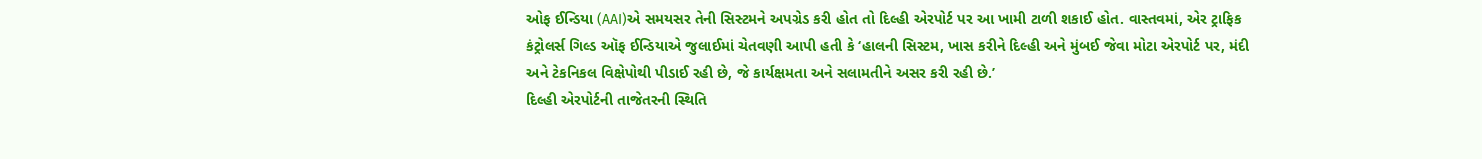ઓફ ઈન્ડિયા (AAI)એ સમયસર તેની સિસ્ટમને અપગ્રેડ કરી હોત તો દિલ્હી એરપોર્ટ પર આ ખામી ટાળી શકાઈ હોત. વાસ્તવમાં, એર ટ્રાફિક કંટ્રોલર્સ ગિલ્ડ ઑફ ઈન્ડિયાએ જુલાઈમાં ચેતવણી આપી હતી કે ‘હાલની સિસ્ટમ, ખાસ કરીને દિલ્હી અને મુંબઈ જેવા મોટા એરપોર્ટ પર, મંદી અને ટેકનિકલ વિક્ષેપોથી પીડાઈ રહી છે, જે કાર્યક્ષમતા અને સલામતીને અસર કરી રહી છે.’
દિલ્હી એરપોર્ટની તાજેતરની સ્થિતિ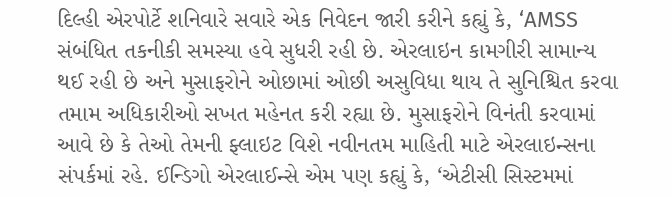દિલ્હી એરપોર્ટે શનિવારે સવારે એક નિવેદન જારી કરીને કહ્યું કે, ‘AMSS સંબંધિત તકનીકી સમસ્યા હવે સુધરી રહી છે. એરલાઇન કામગીરી સામાન્ય થઈ રહી છે અને મુસાફરોને ઓછામાં ઓછી અસુવિધા થાય તે સુનિશ્ચિત કરવા તમામ અધિકારીઓ સખત મહેનત કરી રહ્યા છે. મુસાફરોને વિનંતી કરવામાં આવે છે કે તેઓ તેમની ફ્લાઇટ વિશે નવીનતમ માહિતી માટે એરલાઇન્સના સંપર્કમાં રહે. ઈન્ડિગો એરલાઈન્સે એમ પણ કહ્યું કે, ‘એટીસી સિસ્ટમમાં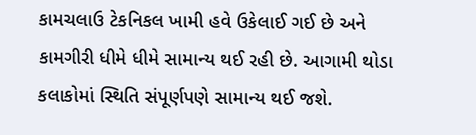કામચલાઉ ટેકનિકલ ખામી હવે ઉકેલાઈ ગઈ છે અને કામગીરી ધીમે ધીમે સામાન્ય થઈ રહી છે. આગામી થોડા કલાકોમાં સ્થિતિ સંપૂર્ણપણે સામાન્ય થઈ જશે.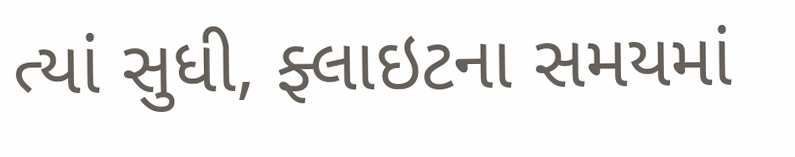ત્યાં સુધી, ફ્લાઇટના સમયમાં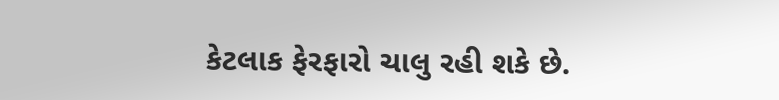કેટલાક ફેરફારો ચાલુ રહી શકે છે.